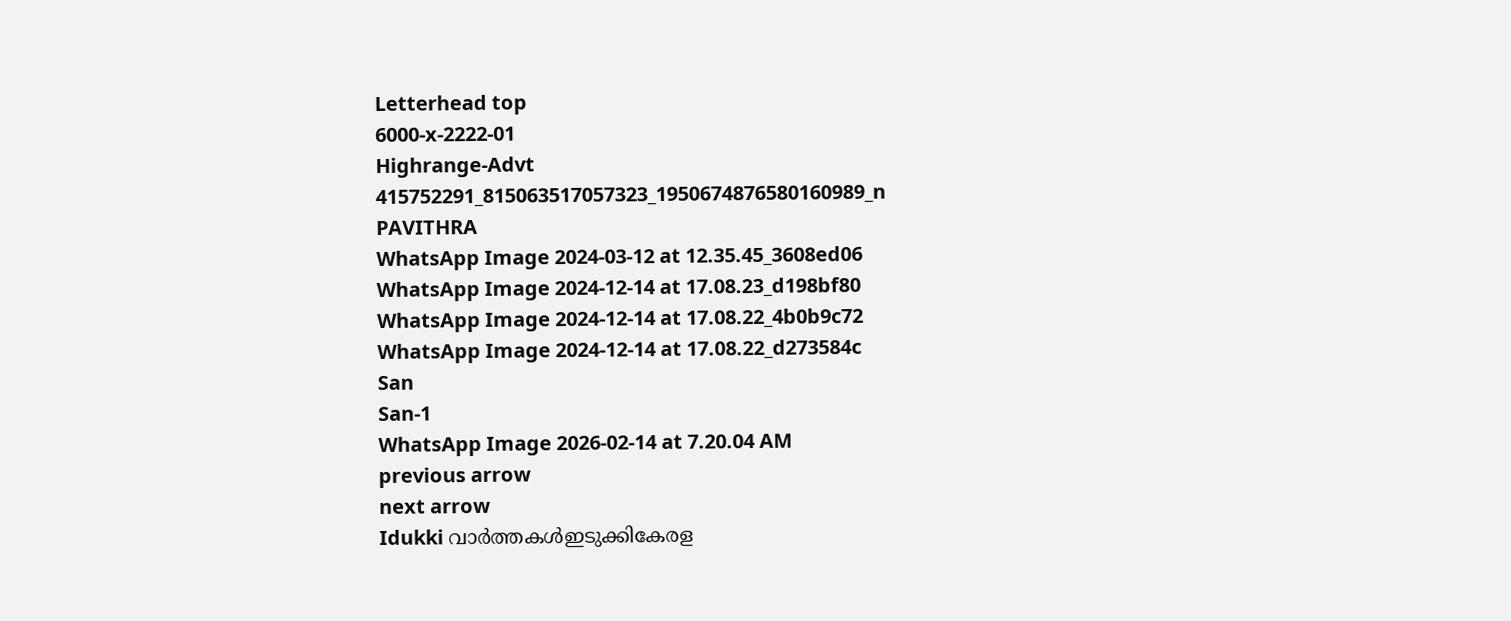Letterhead top
6000-x-2222-01
Highrange-Advt
415752291_815063517057323_1950674876580160989_n
PAVITHRA
WhatsApp Image 2024-03-12 at 12.35.45_3608ed06
WhatsApp Image 2024-12-14 at 17.08.23_d198bf80
WhatsApp Image 2024-12-14 at 17.08.22_4b0b9c72
WhatsApp Image 2024-12-14 at 17.08.22_d273584c
San
San-1
WhatsApp Image 2026-02-14 at 7.20.04 AM
previous arrow
next arrow
Idukki വാര്‍ത്തകള്‍ഇടുക്കികേരള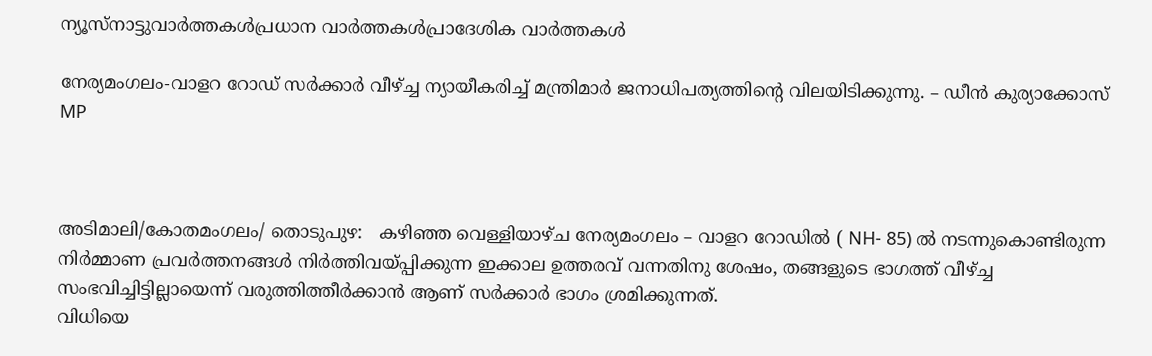ന്യൂസ്നാട്ടുവാര്‍ത്തകള്‍പ്രധാന വാര്‍ത്തകള്‍പ്രാദേശിക വാർത്തകൾ

നേര്യമംഗലം-വാളറ റോഡ് സർക്കാർ വീഴ്ച്ച ന്യായീകരിച്ച് മന്ത്രിമാർ ജനാധിപത്യത്തിൻ്റെ വിലയിടിക്കുന്നു. – ഡീൻ കുര്യാക്കോസ് MP



അടിമാലി/കോതമംഗലം/ തൊടുപുഴ:   കഴിഞ്ഞ വെള്ളിയാഴ്ച നേര്യമംഗലം – വാളറ റോഡിൽ ( NH- 85) ൽ നടന്നുകൊണ്ടിരുന്ന നിർമ്മാണ പ്രവർത്തനങ്ങൾ നിർത്തിവയ്പ്പിക്കുന്ന ഇക്കാല ഉത്തരവ് വന്നതിനു ശേഷം, തങ്ങളുടെ ഭാഗത്ത് വീഴ്ച്ച സംഭവിച്ചിട്ടില്ലായെന്ന് വരുത്തിത്തീർക്കാൻ ആണ് സർക്കാർ ഭാഗം ശ്രമിക്കുന്നത്.
വിധിയെ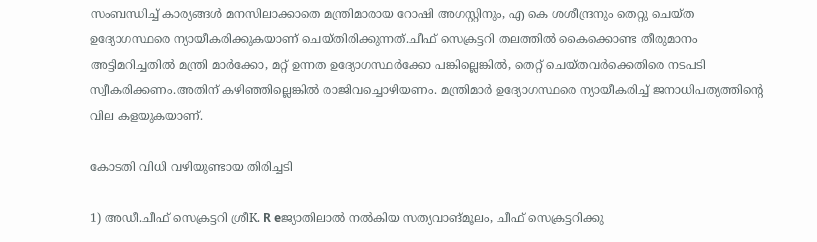സംബന്ധിച്ച് കാര്യങ്ങൾ മനസിലാക്കാതെ മന്ത്രിമാരായ റോഷി അഗസ്റ്റിനും, എ കെ ശശീന്ദ്രനും തെറ്റു ചെയ്ത ഉദ്യോഗസ്ഥരെ ന്യായീകരിക്കുകയാണ് ചെയ്തിരിക്കുന്നത്.ചീഫ് സെക്രട്ടറി തലത്തിൽ കൈക്കൊണ്ട തീരുമാനം അട്ടിമറിച്ചതിൽ മന്ത്രി മാർക്കോ, മറ്റ് ഉന്നത ഉദ്യോഗസ്ഥർക്കോ പങ്കില്ലെങ്കിൽ, തെറ്റ് ചെയ്തവർക്കെതിരെ നടപടി സ്വീകരിക്കണം.അതിന് കഴിഞ്ഞില്ലെങ്കിൽ രാജിവച്ചൊഴിയണം. മന്ത്രിമാർ ഉദ്യോഗസ്ഥരെ ന്യായീകരിച്ച് ജനാധിപത്യത്തിൻ്റെ വില കളയുകയാണ്.

കോടതി വിധി വഴിയുണ്ടായ തിരിച്ചടി

1) അഡീ.ചീഫ് സെക്രട്ടറി ശ്രീK. R eജ്യാതിലാൽ നൽകിയ സത്യവാങ്മൂലം, ചീഫ് സെക്രട്ടറിക്കു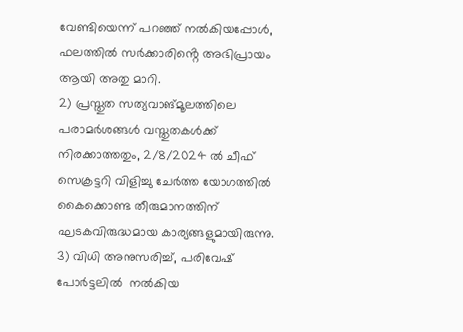വേണ്ടിയെന്ന് പറഞ്ഞ് നൽകിയപ്പോൾ, ഫലത്തിൽ സർക്കാരിൻ്റെ അഭിപ്രായം ആയി അതു മാറി.
2) പ്രസ്തുത സത്യവാങ്മൂലത്തിലെ പരാമർശങ്ങൾ വസ്തുതകൾക്ക് നിരക്കാത്തതും, 2/8/2024 ൽ ചീഫ് സെക്രട്ടറി വിളിച്ചു ചേർത്ത യോഗത്തിൽ കൈക്കൊണ്ട തീരുമാനത്തിന് ഘടകവിരുദ്ധമായ കാര്യങ്ങളുമായിരുന്നു.
3) വിധി അനുസരിച്ച്, പരിവേഷ് പോർട്ടലിൽ  നൽകിയ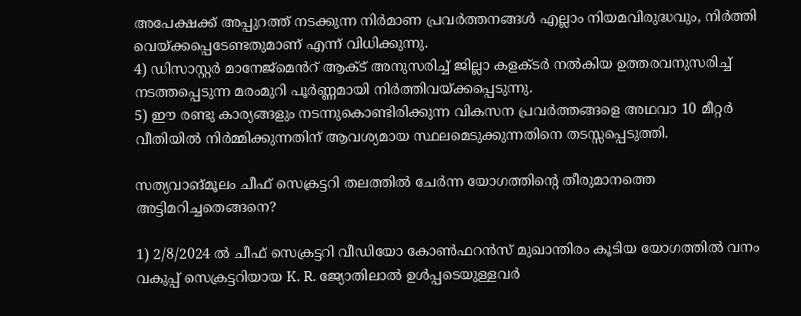അപേക്ഷക്ക് അപ്പുറത്ത് നടക്കുന്ന നിർമാണ പ്രവർത്തനങ്ങൾ എല്ലാം നിയമവിരുദ്ധവും, നിർത്തി വെയ്ക്കപ്പെടേണ്ടതുമാണ് എന്ന് വിധിക്കുന്നു.
4) ഡിസാസ്റ്റർ മാനേജ്മെൻറ് ആക്ട് അനുസരിച്ച് ജില്ലാ കളക്ടർ നൽകിയ ഉത്തരവനുസരിച്ച് നടത്തപ്പെടുന്ന മരംമുറി പൂർണ്ണമായി നിർത്തിവയ്ക്കപ്പെടുന്നു.
5) ഈ രണ്ടു കാര്യങ്ങളും നടന്നുകൊണ്ടിരിക്കുന്ന വികസന പ്രവർത്തങ്ങളെ അഥവാ 10 മീറ്റർ വീതിയിൽ നിർമ്മിക്കുന്നതിന് ആവശ്യമായ സ്ഥലമെടുക്കുന്നതിനെ തടസ്സപ്പെടുത്തി.

സത്യവാങ്മൂലം ചീഫ് സെക്രട്ടറി തലത്തിൽ ചേർന്ന യോഗത്തിൻ്റെ തീരുമാനത്തെ അട്ടിമറിച്ചതെങ്ങനെ?

1) 2/8/2024 ൽ ചീഫ് സെക്രട്ടറി വീഡിയോ കോൺഫറൻസ് മുഖാന്തിരം കൂടിയ യോഗത്തിൽ വനം വകുപ്പ് സെക്രട്ടറിയായ K. R. ജ്യോതിലാൽ ഉൾപ്പടെയുള്ളവർ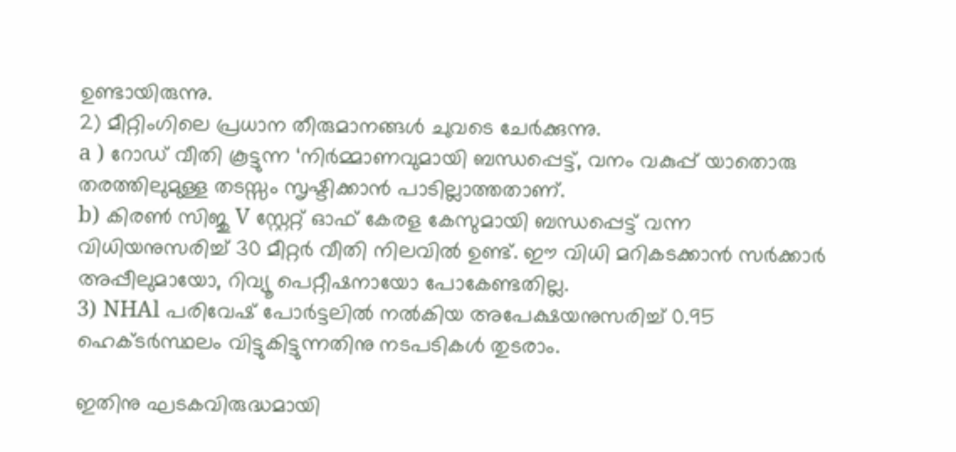ഉണ്ടായിരുന്നു.
2) മീറ്റിംഗിലെ പ്രധാന തീരുമാനങ്ങൾ ചുവടെ ചേർക്കുന്നു.
a ) റോഡ് വീതി കൂട്ടുന്ന ‘നിർമ്മാണവുമായി ബന്ധപ്പെട്ട്, വനം വകുപ്പ് യാതൊരു തരത്തിലുമുള്ള തടസ്സം സൃഷ്ടിക്കാൻ പാടില്ലാത്തതാണ്.
b) കിരൺ സിജു V സ്റ്റേറ്റ് ഓഫ് കേരള കേസുമായി ബന്ധപ്പെട്ട് വന്ന വിധിയനുസരിച്ച് 30 മീറ്റർ വീതി നിലവിൽ ഉണ്ട്. ഈ വിധി മറികടക്കാൻ സർക്കാർ അപ്പീലുമായോ, റിവ്യൂ പെറ്റീഷനായോ പോകേണ്ടതില്ല.
3) NHAl പരിവേഷ് പോർട്ടലിൽ നൽകിയ അപേക്ഷയനുസരിച്ച് 0.95 ഹെക്ടർസ്ഥലം വിട്ടുകിട്ടുന്നതിനു നടപടികൾ തുടരാം.

ഇതിനു ഘടകവിരുദ്ധമായി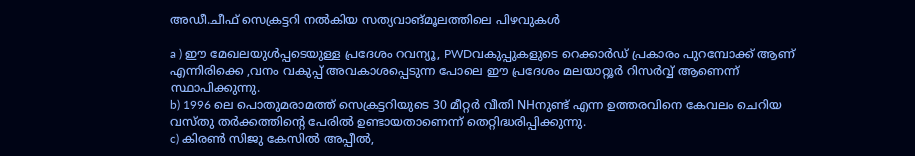അഡീ.ചീഫ് സെക്രട്ടറി നൽകിയ സത്യവാങ്മൂലത്തിലെ പിഴവുകൾ

a ) ഈ മേഖലയുൾപ്പടെയുള്ള പ്രദേശം റവന്യൂ, PWDവകുപ്പുകളുടെ റെക്കാർഡ് പ്രകാരം പുറമ്പോക്ക് ആണ് എന്നിരിക്കെ ,വനം വകുപ്പ് അവകാശപ്പെടുന്ന പോലെ ഈ പ്രദേശം മലയാറ്റൂർ റിസർവ്വ് ആണെന്ന് സ്ഥാപിക്കുന്നു.
b) 1996 ലെ പൊതുമരാമത്ത് സെക്രട്ടറിയുടെ 30 മീറ്റർ വീതി NHനുണ്ട് എന്ന ഉത്തരവിനെ കേവലം ചെറിയ വസ്തു തർക്കത്തിൻ്റെ പേരിൽ ഉണ്ടായതാണെന്ന് തെറ്റിദ്ധരിപ്പിക്കുന്നു.
c) കിരൺ സിജു കേസിൽ അപ്പീൽ,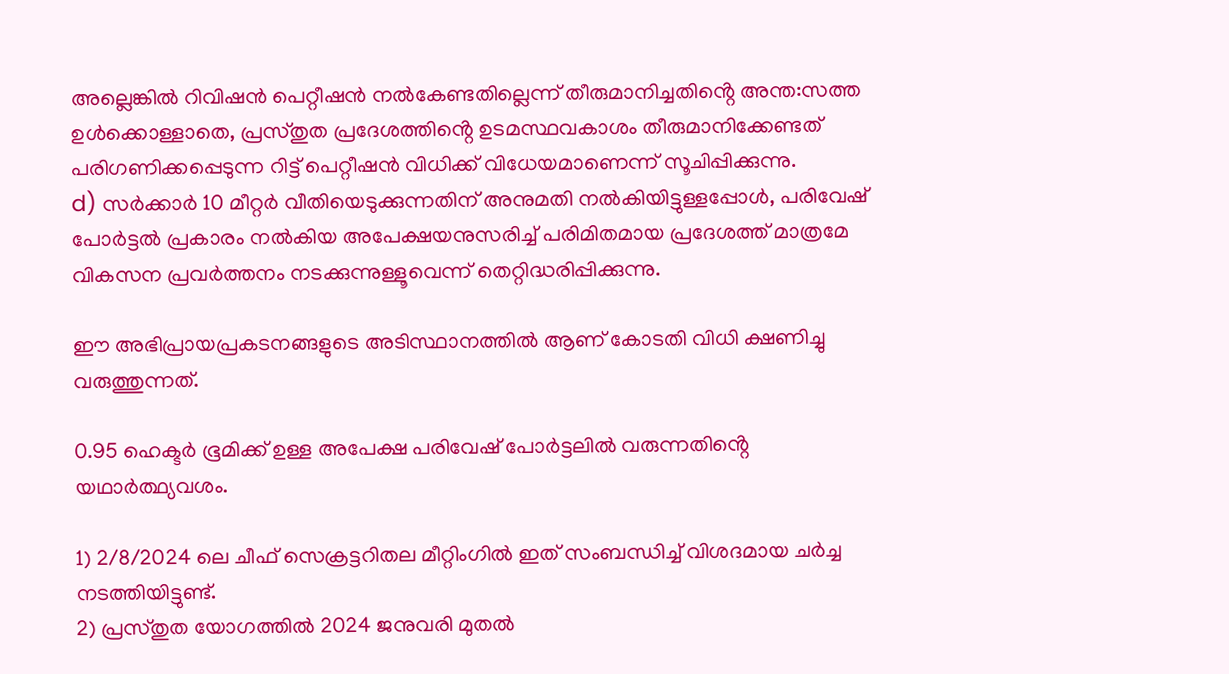അല്ലെങ്കിൽ റിവിഷൻ പെറ്റീഷൻ നൽകേണ്ടതില്ലെന്ന് തീരുമാനിച്ചതിൻ്റെ അന്ത:സത്ത ഉൾക്കൊള്ളാതെ, പ്രസ്തുത പ്രദേശത്തിൻ്റെ ഉടമസ്ഥവകാശം തീരുമാനിക്കേണ്ടത് പരിഗണിക്കപ്പെടുന്ന റിട്ട് പെറ്റീഷൻ വിധിക്ക് വിധേയമാണെന്ന് സൂചിപ്പിക്കുന്നു.
d) സർക്കാർ 10 മീറ്റർ വീതിയെടുക്കുന്നതിന് അനുമതി നൽകിയിട്ടുള്ളപ്പോൾ, പരിവേഷ് പോർട്ടൽ പ്രകാരം നൽകിയ അപേക്ഷയനുസരിച്ച് പരിമിതമായ പ്രദേശത്ത് മാത്രമേ വികസന പ്രവർത്തനം നടക്കുന്നുള്ളൂവെന്ന് തെറ്റിദ്ധരിപ്പിക്കുന്നു.

ഈ അഭിപ്രായപ്രകടനങ്ങളുടെ അടിസ്ഥാനത്തിൽ ആണ് കോടതി വിധി ക്ഷണിച്ചു വരുത്തുന്നത്.

0.95 ഹെക്ടർ ഭൂമിക്ക് ഉള്ള അപേക്ഷ പരിവേഷ് പോർട്ടലിൽ വരുന്നതിൻ്റെ യഥാർത്ഥ്യവശം.

1) 2/8/2024 ലെ ചീഫ് സെക്രട്ടറിതല മീറ്റിംഗിൽ ഇത് സംബന്ധിച്ച് വിശദമായ ചർച്ച നടത്തിയിട്ടുണ്ട്.
2) പ്രസ്തുത യോഗത്തിൽ 2024 ജനുവരി മുതൽ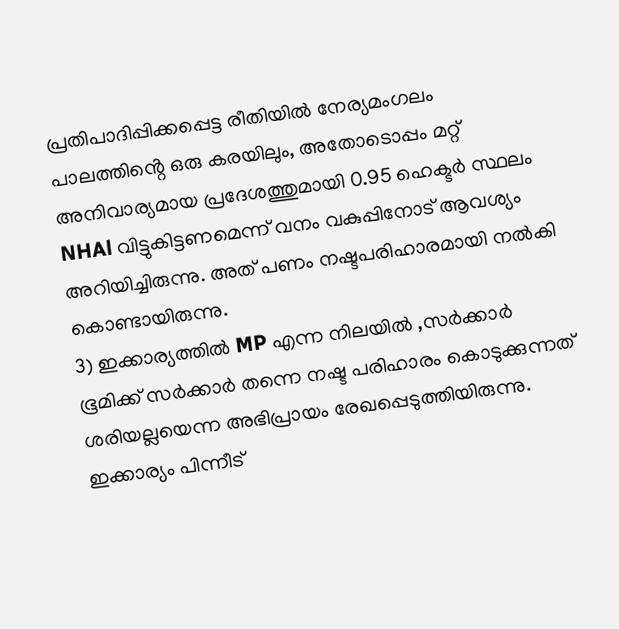പ്രതിപാദിപ്പിക്കപ്പെട്ട രീതിയിൽ നേര്യമംഗലം പാലത്തിൻ്റെ ഒരു കരയിലും, അതോടൊപ്പം മറ്റ് അനിവാര്യമായ പ്രദേശത്തുമായി 0.95 ഹെക്ടർ സ്ഥലം NHAl വിട്ടുകിട്ടണമെന്ന് വനം വകുപ്പിനോട് ആവശ്യം അറിയിച്ചിരുന്നു. അത് പണം നഷ്ടപരിഹാരമായി നൽകി കൊണ്ടായിരുന്നു.
3) ഇക്കാര്യത്തിൽ MP എന്ന നിലയിൽ ,സർക്കാർ ഭൂമിക്ക് സർക്കാർ തന്നെ നഷ്ട പരിഹാരം കൊടുക്കുന്നത് ശരിയല്ലയെന്ന അഭിപ്രായം രേഖപ്പെടുത്തിയിരുന്നു. ഇക്കാര്യം പിന്നീട്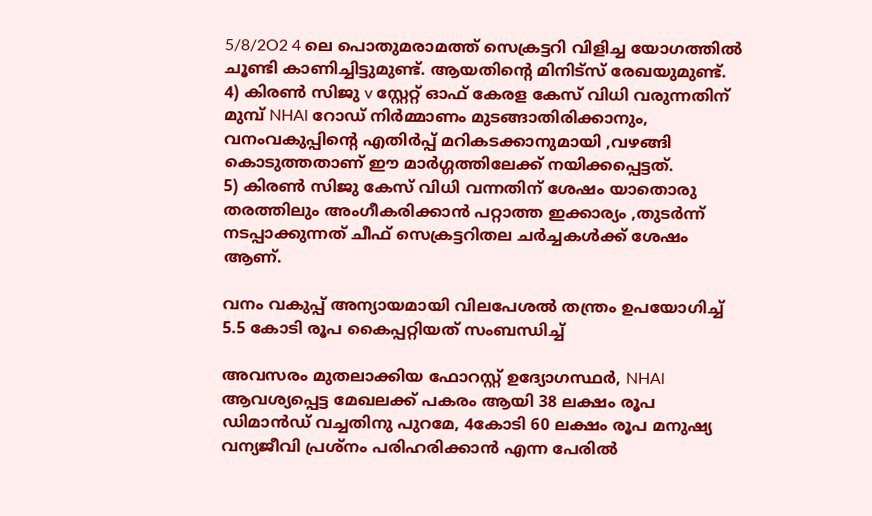5/8/2O2 4 ലെ പൊതുമരാമത്ത് സെക്രട്ടറി വിളിച്ച യോഗത്തിൽ ചൂണ്ടി കാണിച്ചിട്ടുമുണ്ട്. ആയതിൻ്റെ മിനിട്സ് രേഖയുമുണ്ട്.
4) കിരൺ സിജു v സ്റ്റേറ്റ് ഓഫ് കേരള കേസ് വിധി വരുന്നതിന് മുമ്പ് NHAl റോഡ് നിർമ്മാണം മുടങ്ങാതിരിക്കാനും, വനംവകുപ്പിൻ്റെ എതിർപ്പ് മറികടക്കാനുമായി ,വഴങ്ങി കൊടുത്തതാണ് ഈ മാർഗ്ഗത്തിലേക്ക് നയിക്കപ്പെട്ടത്.
5) കിരൺ സിജു കേസ് വിധി വന്നതിന് ശേഷം യാതൊരു തരത്തിലും അംഗീകരിക്കാൻ പറ്റാത്ത ഇക്കാര്യം ,തുടർന്ന് നടപ്പാക്കുന്നത് ചീഫ് സെക്രട്ടറിതല ചർച്ചകൾക്ക് ശേഷം ആണ്.

വനം വകുപ്പ് അന്യായമായി വിലപേശൽ തന്ത്രം ഉപയോഗിച്ച് 5.5 കോടി രൂപ കൈപ്പറ്റിയത് സംബന്ധിച്ച്

അവസരം മുതലാക്കിയ ഫോറസ്റ്റ് ഉദ്യോഗസ്ഥർ, NHAl ആവശ്യപ്പെട്ട മേഖലക്ക് പകരം ആയി 38 ലക്ഷം രൂപ ഡിമാൻഡ് വച്ചതിനു പുറമേ, 4കോടി 60 ലക്ഷം രൂപ മനുഷ്യ വന്യജീവി പ്രശ്നം പരിഹരിക്കാൻ എന്ന പേരിൽ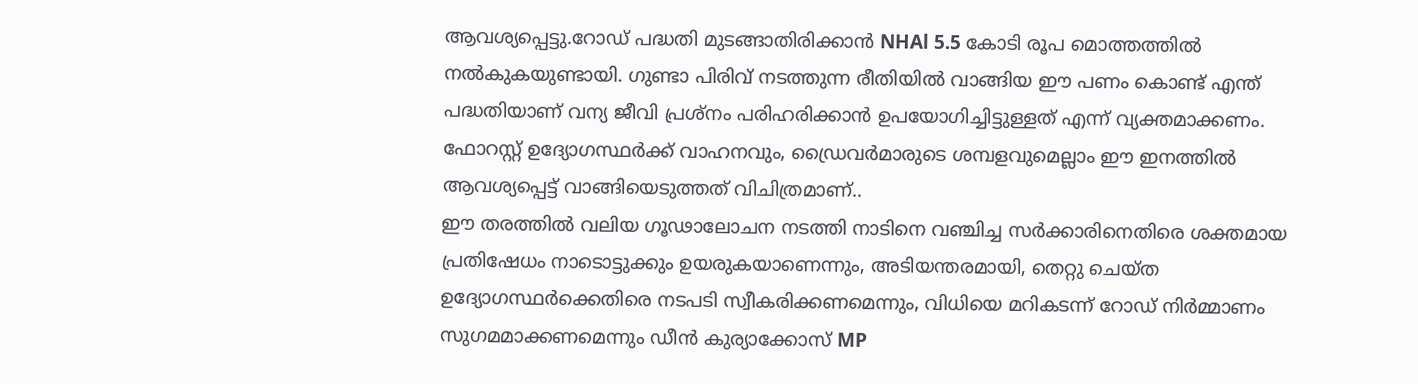ആവശ്യപ്പെട്ടു.റോഡ് പദ്ധതി മുടങ്ങാതിരിക്കാൻ NHAl 5.5 കോടി രൂപ മൊത്തത്തിൽ നൽകുകയുണ്ടായി. ഗുണ്ടാ പിരിവ് നടത്തുന്ന രീതിയിൽ വാങ്ങിയ ഈ പണം കൊണ്ട് എന്ത് പദ്ധതിയാണ് വന്യ ജീവി പ്രശ്നം പരിഹരിക്കാൻ ഉപയോഗിച്ചിട്ടുള്ളത് എന്ന് വ്യക്തമാക്കണം. ഫോറസ്റ്റ് ഉദ്യോഗസ്ഥർക്ക് വാഹനവും, ഡ്രൈവർമാരുടെ ശമ്പളവുമെല്ലാം ഈ ഇനത്തിൽ ആവശ്യപ്പെട്ട് വാങ്ങിയെടുത്തത് വിചിത്രമാണ്..
ഈ തരത്തിൽ വലിയ ഗൂഢാലോചന നടത്തി നാടിനെ വഞ്ചിച്ച സർക്കാരിനെതിരെ ശക്തമായ പ്രതിഷേധം നാടൊട്ടുക്കും ഉയരുകയാണെന്നും, അടിയന്തരമായി, തെറ്റു ചെയ്ത ഉദ്യോഗസ്ഥർക്കെതിരെ നടപടി സ്വീകരിക്കണമെന്നും, വിധിയെ മറികടന്ന് റോഡ് നിർമ്മാണം സുഗമമാക്കണമെന്നും ഡീൻ കുര്യാക്കോസ് MP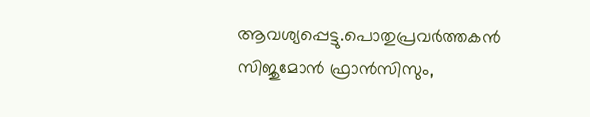ആവശ്യപ്പെട്ടു.പൊതുപ്രവർത്തകൻ സിജുമോൻ ഫ്രാൻസിസും,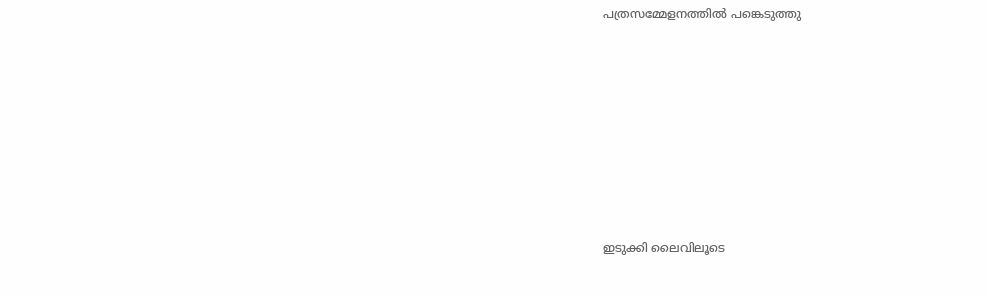പത്രസമ്മേളനത്തിൽ പങ്കെടുത്തു









ഇടുക്കി ലൈവിലൂടെ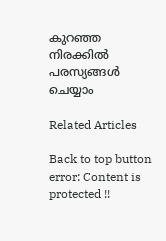കുറഞ്ഞ നിരക്കിൽ പരസ്യങ്ങൾ ചെയ്യാം

Related Articles

Back to top button
error: Content is protected !!